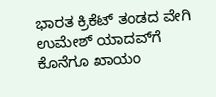ಭಾರತ ಕ್ರಿಕೆಟ್ ತಂಡದ ವೇಗಿ ಉಮೇಶ್ ಯಾದವ್‌ಗೆ ಕೊನೆಗೂ ಖಾಯಂ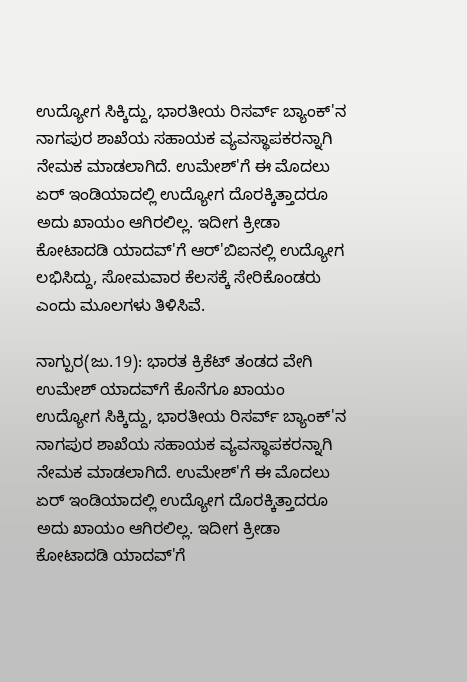ಉದ್ಯೋಗ ಸಿಕ್ಕಿದ್ದು, ಭಾರತೀಯ ರಿಸರ್ವ್ ಬ್ಯಾಂಕ್‌'ನ ನಾಗಪುರ ಶಾಖೆಯ ಸಹಾಯಕ ವ್ಯವಸ್ಥಾಪಕರನ್ನಾಗಿ ನೇಮಕ ಮಾಡಲಾಗಿದೆ. ಉಮೇಶ್‌'ಗೆ ಈ ಮೊದಲು ಏರ್ ಇಂಡಿಯಾದಲ್ಲಿ ಉದ್ಯೋಗ ದೊರಕ್ಕಿತ್ತಾದರೂ ಅದು ಖಾಯಂ ಆಗಿರಲಿಲ್ಲ. ಇದೀಗ ಕ್ರೀಡಾ ಕೋಟಾದಡಿ ಯಾದವ್‌'ಗೆ ಆರ್‌'ಬಿಐನಲ್ಲಿ ಉದ್ಯೋಗ ಲಭಿಸಿದ್ದು, ಸೋಮವಾರ ಕೆಲಸಕ್ಕೆ ಸೇರಿಕೊಂಡರು ಎಂದು ಮೂಲಗಳು ತಿಳಿಸಿವೆ.

ನಾಗ್ಪುರ(ಜು.19): ಭಾರತ ಕ್ರಿಕೆಟ್ ತಂಡದ ವೇಗಿ ಉಮೇಶ್ ಯಾದವ್‌ಗೆ ಕೊನೆಗೂ ಖಾಯಂ ಉದ್ಯೋಗ ಸಿಕ್ಕಿದ್ದು, ಭಾರತೀಯ ರಿಸರ್ವ್ ಬ್ಯಾಂಕ್‌'ನ ನಾಗಪುರ ಶಾಖೆಯ ಸಹಾಯಕ ವ್ಯವಸ್ಥಾಪಕರನ್ನಾಗಿ ನೇಮಕ ಮಾಡಲಾಗಿದೆ. ಉಮೇಶ್‌'ಗೆ ಈ ಮೊದಲು ಏರ್ ಇಂಡಿಯಾದಲ್ಲಿ ಉದ್ಯೋಗ ದೊರಕ್ಕಿತ್ತಾದರೂ ಅದು ಖಾಯಂ ಆಗಿರಲಿಲ್ಲ. ಇದೀಗ ಕ್ರೀಡಾ ಕೋಟಾದಡಿ ಯಾದವ್‌'ಗೆ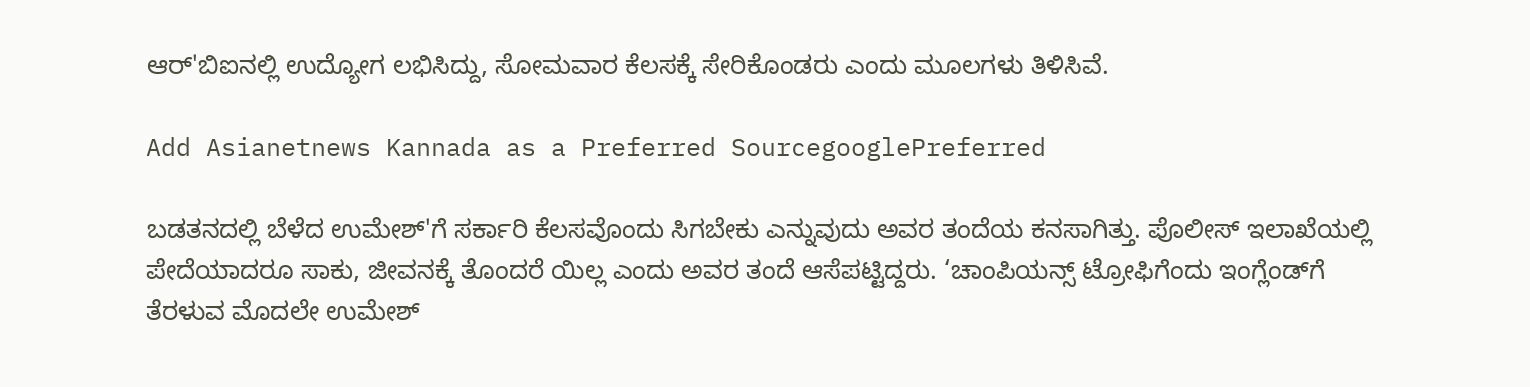ಆರ್‌'ಬಿಐನಲ್ಲಿ ಉದ್ಯೋಗ ಲಭಿಸಿದ್ದು, ಸೋಮವಾರ ಕೆಲಸಕ್ಕೆ ಸೇರಿಕೊಂಡರು ಎಂದು ಮೂಲಗಳು ತಿಳಿಸಿವೆ.

Add Asianetnews Kannada as a Preferred SourcegooglePreferred

ಬಡತನದಲ್ಲಿ ಬೆಳೆದ ಉಮೇಶ್‌'ಗೆ ಸರ್ಕಾರಿ ಕೆಲಸವೊಂದು ಸಿಗಬೇಕು ಎನ್ನುವುದು ಅವರ ತಂದೆಯ ಕನಸಾಗಿತ್ತು. ಪೊಲೀಸ್ ಇಲಾಖೆಯಲ್ಲಿ ಪೇದೆಯಾದರೂ ಸಾಕು, ಜೀವನಕ್ಕೆ ತೊಂದರೆ ಯಿಲ್ಲ ಎಂದು ಅವರ ತಂದೆ ಆಸೆಪಟ್ಟಿದ್ದರು. ‘ಚಾಂಪಿಯನ್ಸ್ ಟ್ರೋಫಿಗೆಂದು ಇಂಗ್ಲೆಂಡ್‌ಗೆ ತೆರಳುವ ಮೊದಲೇ ಉಮೇಶ್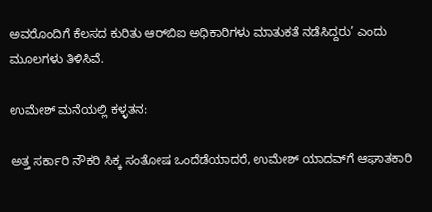ಅವರೊಂದಿಗೆ ಕೆಲಸದ ಕುರಿತು ಆರ್‌ಬಿಐ ಅಧಿಕಾರಿಗಳು ಮಾತುಕತೆ ನಡೆಸಿದ್ದರು’ ಎಂದು ಮೂಲಗಳು ತಿಳಿಸಿವೆ.

ಉಮೇಶ್ ಮನೆಯಲ್ಲಿ ಕಳ್ಳತನ:

ಅತ್ತ ಸರ್ಕಾರಿ ನೌಕರಿ ಸಿಕ್ಕ ಸಂತೋಷ ಒಂದೆಡೆಯಾದರೆ, ಉಮೇಶ್ ಯಾದವ್‌ಗೆ ಆಘಾತಕಾರಿ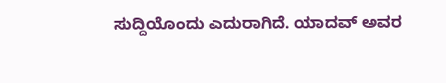ಸುದ್ದಿಯೊಂದು ಎದುರಾಗಿದೆ. ಯಾದವ್ ಅವರ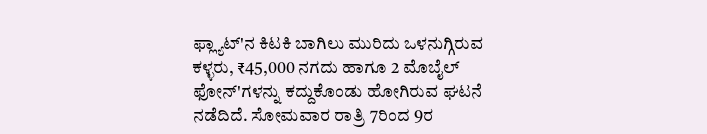ಫ್ಲ್ಯಾಟ್'ನ ಕಿಟಕಿ ಬಾಗಿಲು ಮುರಿದು ಒಳನುಗ್ಗಿರುವ ಕಳ್ಳರು, ₹45,000 ನಗದು ಹಾಗೂ 2 ಮೊಬೈಲ್ ಫೋನ್‌'ಗಳನ್ನು ಕದ್ದುಕೊಂಡು ಹೋಗಿರುವ ಘಟನೆ ನಡೆದಿದೆ. ಸೋಮವಾರ ರಾತ್ರಿ 7ರಿಂದ 9ರ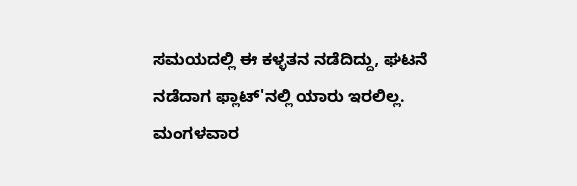ಸಮಯದಲ್ಲಿ ಈ ಕಳ್ಳತನ ನಡೆದಿದ್ದು, ಘಟನೆ ನಡೆದಾಗ ಫ್ಲಾಟ್‌'ನಲ್ಲಿ ಯಾರು ಇರಲಿಲ್ಲ. ಮಂಗಳವಾರ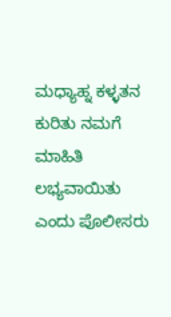ಮಧ್ಯಾಹ್ನ ಕಳ್ಳತನ ಕುರಿತು ನಮಗೆ ಮಾಹಿತಿ ಲಭ್ಯವಾಯಿತು ಎಂದು ಪೊಲೀಸರು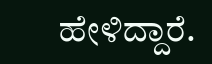ಹೇಳಿದ್ದಾರೆ.